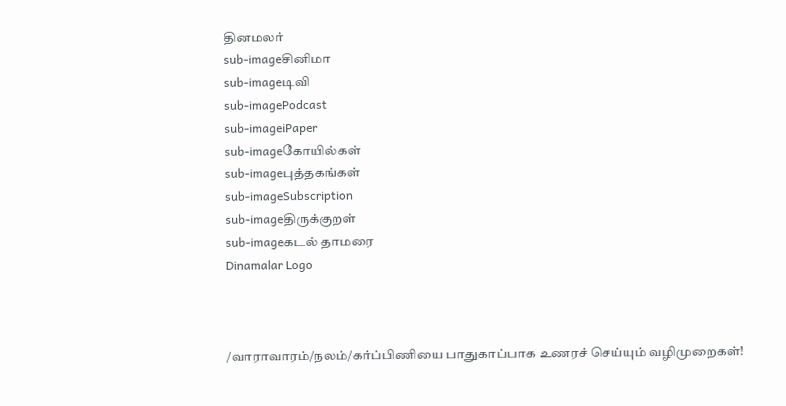தினமலர்
sub-imageசினிமா
sub-imageடிவி
sub-imagePodcast
sub-imageiPaper
sub-imageகோயில்கள்
sub-imageபுத்தகங்கள்
sub-imageSubscription
sub-imageதிருக்குறள்
sub-imageகடல் தாமரை
Dinamalar Logo



/வாராவாரம்/நலம்/கர்ப்பிணியை பாதுகாப்பாக உணரச் செய்யும் வழிமுறைகள்!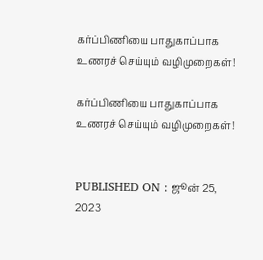கர்ப்பிணியை பாதுகாப்பாக உணரச் செய்யும் வழிமுறைகள்!

கர்ப்பிணியை பாதுகாப்பாக உணரச் செய்யும் வழிமுறைகள்!


PUBLISHED ON : ஜூன் 25, 2023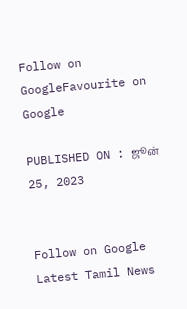Follow on GoogleFavourite on Google

PUBLISHED ON : ஜூன் 25, 2023


Follow on Google
Latest Tamil News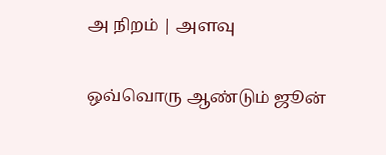அ நிறம் | அளவு

ஒவ்வொரு ஆண்டும் ஜூன்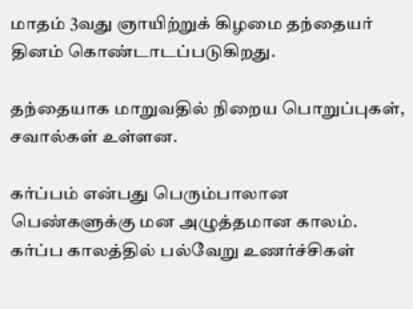மாதம் 3வது ஞாயிற்றுக் கிழமை தந்தையர் தினம் கொண்டாடப்படுகிறது.

தந்தையாக மாறுவதில் நிறைய பொறுப்புகள், சவால்கள் உள்ளன.

கர்ப்பம் என்பது பெரும்பாலான பெண்களுக்கு மன அழுத்தமான காலம். கர்ப்ப காலத்தில் பல்வேறு உணர்ச்சிகள்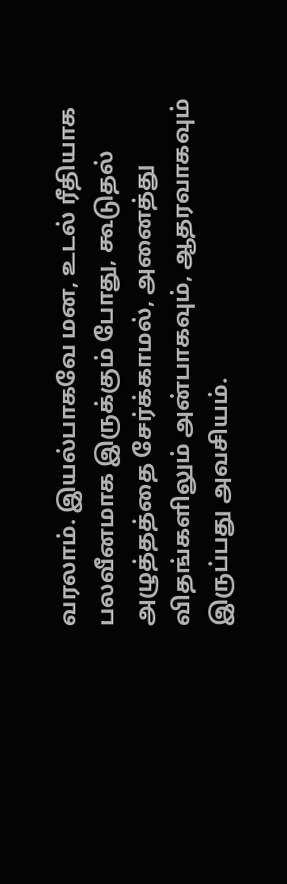வரலாம். இயல்பாகவே மன, உடல் ரீதியாக பலவீனமாக இருக்கும் போது, கூடுதல் அழுத்தத்தை சேர்க்காமல், அனைத்து விதங்களிலும் அன்பாகவும், ஆதரவாகவும் இருப்பது அவசியம்.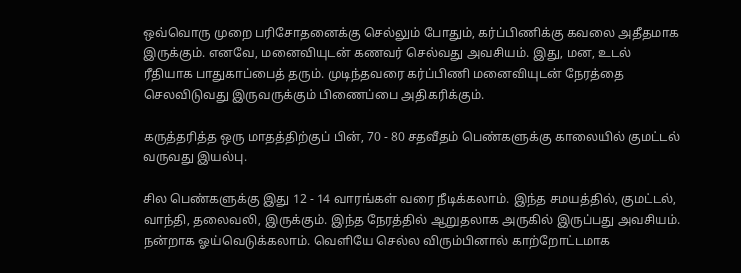ஒவ்வொரு முறை பரிசோதனைக்கு செல்லும் போதும், கர்ப்பிணிக்கு கவலை அதீதமாக இருக்கும். எனவே, மனைவியுடன் கணவர் செல்வது அவசியம். இது, மன, உடல் ரீதியாக பாதுகாப்பைத் தரும். முடிந்தவரை கர்ப்பிணி மனைவியுடன் நேரத்தை செலவிடுவது இருவருக்கும் பிணைப்பை அதிகரிக்கும்.

கருத்தரித்த ஒரு மாதத்திற்குப் பின், 70 - 80 சதவீதம் பெண்களுக்கு காலையில் குமட்டல் வருவது இயல்பு.

சில பெண்களுக்கு இது 12 - 14 வாரங்கள் வரை நீடிக்கலாம். இந்த சமயத்தில், குமட்டல், வாந்தி, தலைவலி, இருக்கும். இந்த நேரத்தில் ஆறுதலாக அருகில் இருப்பது அவசியம். நன்றாக ஓய்வெடுக்கலாம். வெளியே செல்ல விரும்பினால் காற்றோட்டமாக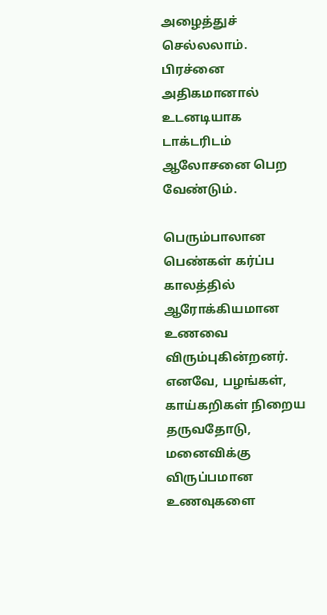அழைத்துச் செல்லலாம். பிரச்னை அதிகமானால் உடனடியாக டாக்டரிடம் ஆலோசனை பெற வேண்டும்.

பெரும்பாலான பெண்கள் கர்ப்ப காலத்தில் ஆரோக்கியமான உணவை விரும்புகின்றனர். எனவே, பழங்கள், காய்கறிகள் நிறைய தருவதோடு, மனைவிக்கு விருப்பமான உணவுகளை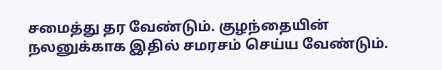சமைத்து தர வேண்டும். குழந்தையின் நலனுக்காக இதில் சமரசம் செய்ய வேண்டும்.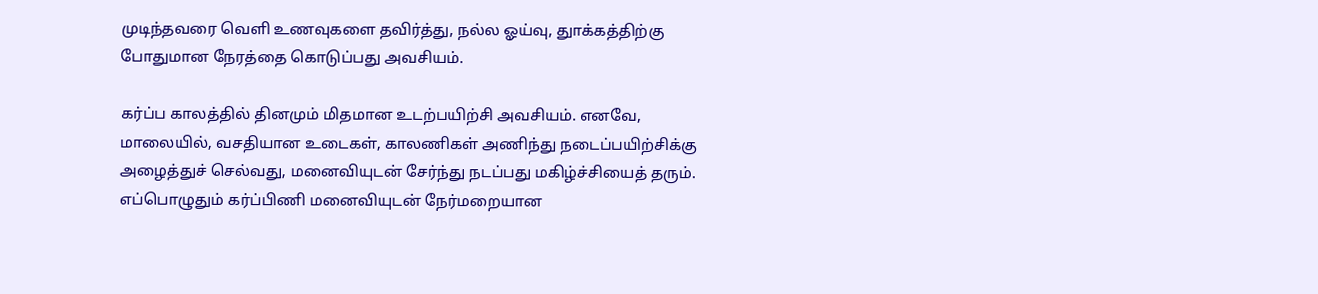முடிந்தவரை வெளி உணவுகளை தவிர்த்து, நல்ல ஓய்வு, துாக்கத்திற்கு போதுமான நேரத்தை கொடுப்பது அவசியம்.

கர்ப்ப காலத்தில் தினமும் மிதமான உடற்பயிற்சி அவசியம். எனவே, மாலையில், வசதியான உடைகள், காலணிகள் அணிந்து நடைப்பயிற்சிக்கு அழைத்துச் செல்வது, மனைவியுடன் சேர்ந்து நடப்பது மகிழ்ச்சியைத் தரும். எப்பொழுதும் கர்ப்பிணி மனைவியுடன் நேர்மறையான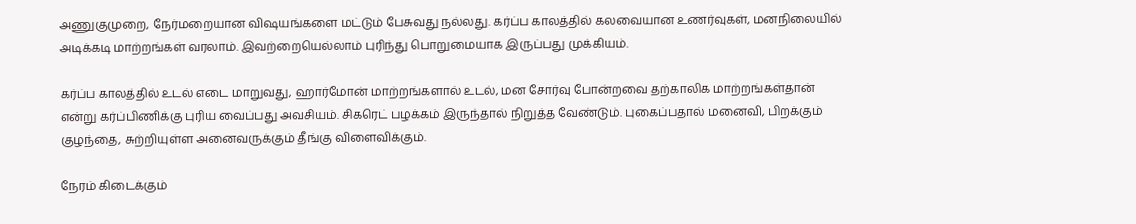அணுகுமுறை, நேர்மறையான விஷயங்களை மட்டும் பேசுவது நல்லது. கர்ப்ப காலத்தில் கலவையான உணர்வுகள், மனநிலையில் அடிக்கடி மாற்றங்கள் வரலாம். இவற்றையெல்லாம் புரிந்து பொறுமையாக இருப்பது முக்கியம்.

கர்ப்ப காலத்தில் உடல் எடை மாறுவது, ஹார்மோன் மாற்றங்களால் உடல், மன சோர்வு போன்றவை தற்காலிக மாற்றங்கள்தான் என்று கர்ப்பிணிக்கு புரிய வைப்பது அவசியம். சிகரெட் பழக்கம் இருந்தால் நிறுத்த வேண்டும். புகைப்பதால் மனைவி, பிறக்கும் குழந்தை, சுற்றியுள்ள அனைவருக்கும் தீங்கு விளைவிக்கும்.

நேரம் கிடைக்கும்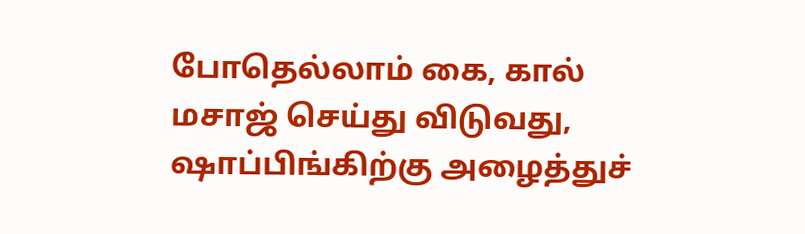போதெல்லாம் கை, கால் மசாஜ் செய்து விடுவது, ஷாப்பிங்கிற்கு அழைத்துச்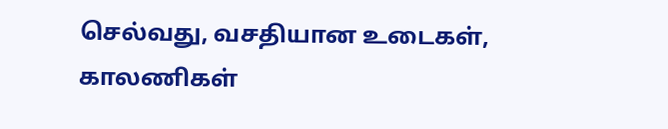செல்வது, வசதியான உடைகள், காலணிகள்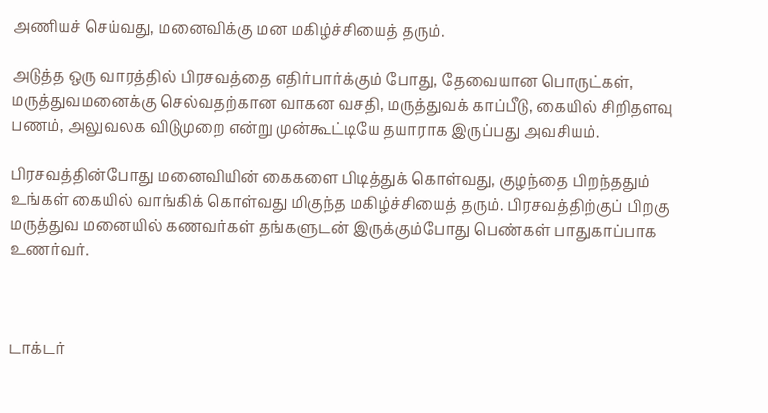அணியச் செய்வது, மனைவிக்கு மன மகிழ்ச்சியைத் தரும்.

அடுத்த ஒரு வாரத்தில் பிரசவத்தை எதிர்பார்க்கும் போது, தேவையான பொருட்கள், மருத்துவமனைக்கு செல்வதற்கான வாகன வசதி, மருத்துவக் காப்பீடு, கையில் சிறிதளவு பணம், அலுவலக விடுமுறை என்று முன்கூட்டியே தயாராக இருப்பது அவசியம்.

பிரசவத்தின்போது மனைவியின் கைகளை பிடித்துக் கொள்வது, குழந்தை பிறந்ததும் உங்கள் கையில் வாங்கிக் கொள்வது மிகுந்த மகிழ்ச்சியைத் தரும். பிரசவத்திற்குப் பிறகு மருத்துவ மனையில் கணவர்கள் தங்களுடன் இருக்கும்போது பெண்கள் பாதுகாப்பாக உணர்வர்.



டாக்டர்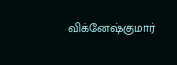விக்னேஷ்குமார்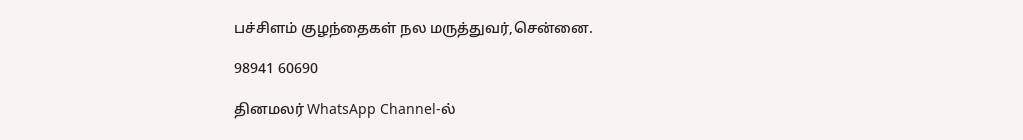பச்சிளம் குழந்தைகள் நல மருத்துவர்,சென்னை.

98941 60690

தினமலர் WhatsApp Channel-ல்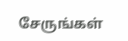சேருங்கள்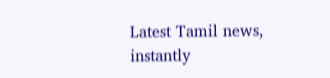Latest Tamil news, instantly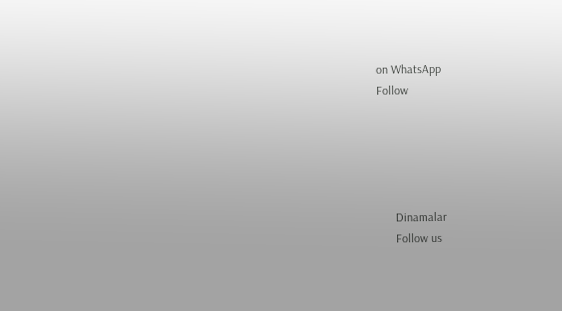on WhatsApp
Follow





      Dinamalar
      Follow us